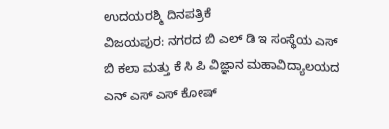ಉದಯರಶ್ಮಿ ದಿನಪತ್ರಿಕೆ
ವಿಜಯಪುರ: ನಗರದ ಬಿ ಎಲ್ ಡಿ ಇ ಸಂಸ್ಥೆಯ ಎಸ್ ಬಿ ಕಲಾ ಮತ್ತು ಕೆ ಸಿ ಪಿ ವಿಜ್ಞಾನ ಮಹಾವಿದ್ಯಾಲಯದ ಎನ್ ಎಸ್ ಎಸ್ ಕೋಷ್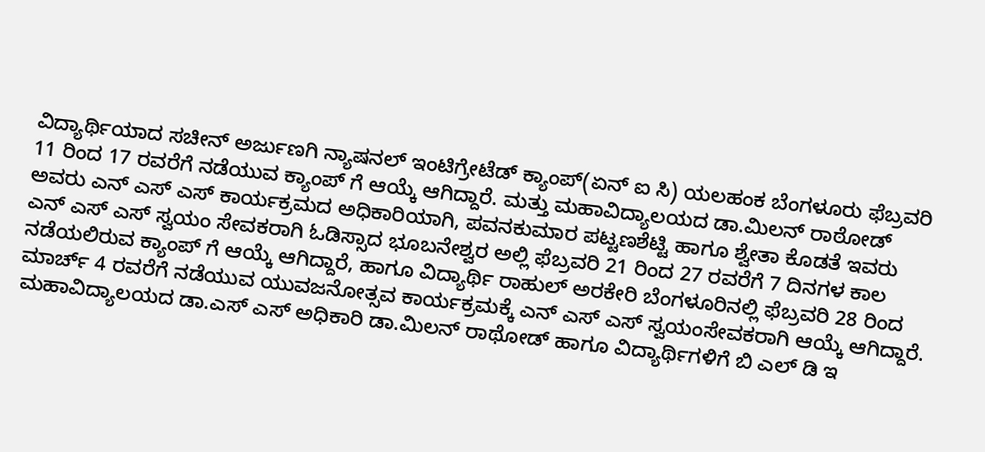ವಿದ್ಯಾರ್ಥಿಯಾದ ಸಚೀನ್ ಅರ್ಜುಣಗಿ ನ್ಯಾಷನಲ್ ಇಂಟಿಗ್ರೇಟೆಡ್ ಕ್ಯಾಂಪ್(ಏನ್ ಐ ಸಿ) ಯಲಹಂಕ ಬೆಂಗಳೂರು ಫೆಬ್ರವರಿ 11 ರಿಂದ 17 ರವರೆಗೆ ನಡೆಯುವ ಕ್ಯಾಂಪ್ ಗೆ ಆಯ್ಕೆ ಆಗಿದ್ದಾರೆ. ಮತ್ತು ಮಹಾವಿದ್ಯಾಲಯದ ಡಾ.ಮಿಲನ್ ರಾಠೋಡ್ ಅವರು ಎನ್ ಎಸ್ ಎಸ್ ಕಾರ್ಯಕ್ರಮದ ಅಧಿಕಾರಿಯಾಗಿ, ಪವನಕುಮಾರ ಪಟ್ಟಣಶೆಟ್ಟಿ ಹಾಗೂ ಶ್ವೇತಾ ಕೊಡತೆ ಇವರು ಎನ್ ಎಸ್ ಎಸ್ ಸ್ವಯಂ ಸೇವಕರಾಗಿ ಓಡಿಸ್ಸಾದ ಭೂಬನೇಶ್ವರ ಅಲ್ಲಿ ಫೆಬ್ರವರಿ 21 ರಿಂದ 27 ರವರೆಗೆ 7 ದಿನಗಳ ಕಾಲ ನಡೆಯಲಿರುವ ಕ್ಯಾಂಪ್ ಗೆ ಆಯ್ಕೆ ಆಗಿದ್ದಾರೆ, ಹಾಗೂ ವಿದ್ಯಾರ್ಥಿ ರಾಹುಲ್ ಅರಕೇರಿ ಬೆಂಗಳೂರಿನಲ್ಲಿ ಫೆಬ್ರವರಿ 28 ರಿಂದ ಮಾರ್ಚ್ 4 ರವರೆಗೆ ನಡೆಯುವ ಯುವಜನೋತ್ಸವ ಕಾರ್ಯಕ್ರಮಕ್ಕೆ ಎನ್ ಎಸ್ ಎಸ್ ಸ್ವಯಂಸೇವಕರಾಗಿ ಆಯ್ಕೆ ಆಗಿದ್ದಾರೆ. ಮಹಾವಿದ್ಯಾಲಯದ ಡಾ.ಎಸ್ ಎಸ್ ಅಧಿಕಾರಿ ಡಾ.ಮಿಲನ್ ರಾಥೋಡ್ ಹಾಗೂ ವಿದ್ಯಾರ್ಥಿಗಳಿಗೆ ಬಿ ಎಲ್ ಡಿ ಇ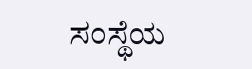ಸಂಸ್ಥೆಯ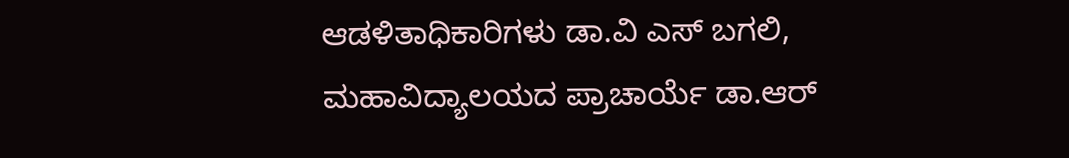ಆಡಳಿತಾಧಿಕಾರಿಗಳು ಡಾ.ವಿ ಎಸ್ ಬಗಲಿ, ಮಹಾವಿದ್ಯಾಲಯದ ಪ್ರಾಚಾರ್ಯೆ ಡಾ.ಆರ್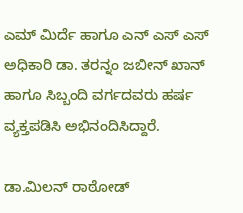ಎಮ್ ಮಿರ್ದೆ ಹಾಗೂ ಎನ್ ಎಸ್ ಎಸ್ ಅಧಿಕಾರಿ ಡಾ. ತರನ್ನಂ ಜಬೀನ್ ಖಾನ್ ಹಾಗೂ ಸಿಬ್ಬಂದಿ ವರ್ಗದವರು ಹರ್ಷ ವ್ಯಕ್ತಪಡಿಸಿ ಅಭಿನಂದಿಸಿದ್ದಾರೆ.

ಡಾ.ಮಿಲನ್ ರಾಠೋಡ್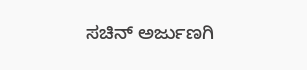ಸಚಿನ್ ಅರ್ಜುಣಗಿ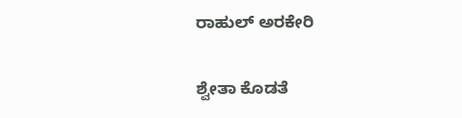ರಾಹುಲ್ ಅರಕೇರಿ

ಶ್ವೇತಾ ಕೊಡತೆ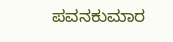ಪವನಕುಮಾರ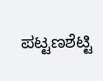ಪಟ್ಟಣಶೆಟ್ಟಿ